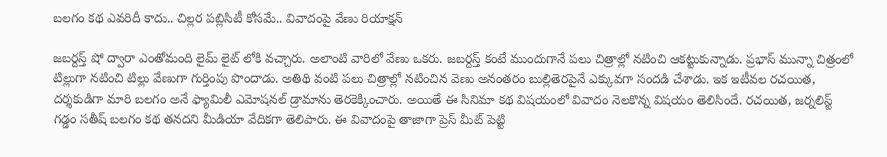బలగం కథ ఎవరిదీ కాదు.. చిల్లర పబ్లిసిటీ కోసమే.. వివాదంపై వేణు రియాక్షన్

జబర్దస్త్ షో ద్వారా ఎంతోమంది లైమ్ లైట్ లోకి వచ్చారు. అలాంటి వారిలో వేణు ఒకరు. జబర్దస్త్ కంటే ముందుగానే పలు చిత్రాల్లో నటించి ఆకట్టుకున్నాడు. ప్రభాస్ మున్నా చిత్రంలో టిల్లుగా నటించి టిల్లు వేణుగా గుర్తింపు పొందాడు. అతిథి వంటి పలు చిత్రాల్లో నటించిన వెణు అనంతరం బుల్లితెరపైనే ఎక్కువగా సందడి చేశాడు. ఇక ఇటీవల రచయిత, దర్శకుడిగా మారి బలగం అనే ఫ్యామిలీ ఎమోషనల్ డ్రామాను తెరకెక్కించారు. అయితే ఈ సినిమా కథ విషయంలో వివాదం నెలకొన్న విషయం తెలిసిందే. రచయిత, జర్నలిస్ట్ గడ్డం సతీష్ బలగం కథ తనదని మీడియా వేదికగా తెలిపారు. ఈ వివాదంపై తాజాగా ప్రెస్ మీట్ పెట్టి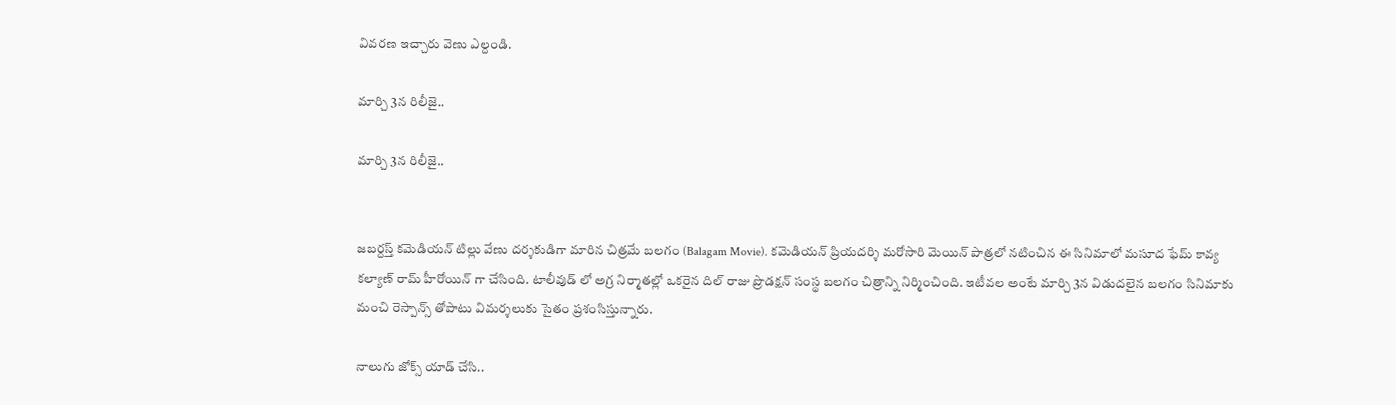వివరణ ఇచ్చారు వెణు ఎల్దండి.

మార్చి 3న రిలీజై..

మార్చి 3న రిలీజై..


జబర్దస్త్ కమెడియన్ టిల్లు వేణు దర్శకుడిగా మారిన చిత్రమే బలగం (Balagam Movie). కమెడియన్ ప్రియదర్శి మరోసారి మెయిన్ పాత్రలో నటించిన ఈ సినిమాలో మసూద ఫేమ్ కావ్య కల్యాణ్ రామ్ హీరోయిన్ గా చేసింది. టాలీవుడ్ లో అగ్ర నిర్మాతల్లో ఒకరైన దిల్ రాజు ప్రొడక్షన్ సంస్థ బలగం చిత్రాన్ని నిర్మించింది. ఇటీవల అంటే మార్చి 3న విడుదలైన బలగం సినిమాకు మంచి రెస్పాన్స్ తోపాటు విమర్శలుకు సైతం ప్రశంసిస్తున్నారు.

నాలుగు జోక్స్ యాడ్ చేసి..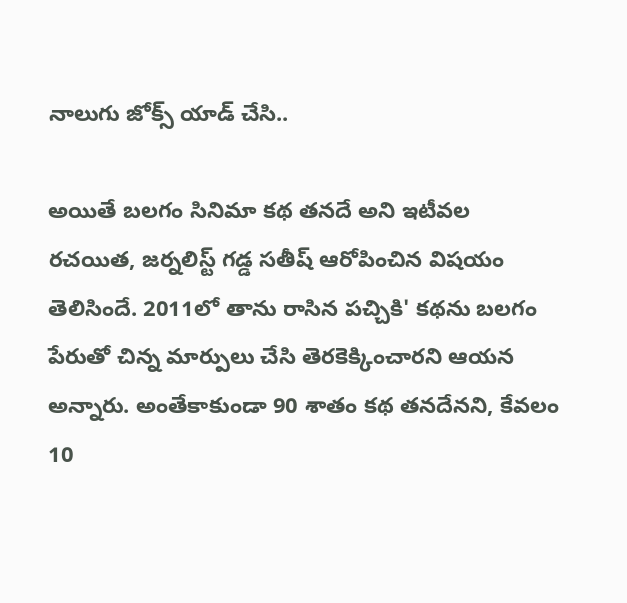నాలుగు జోక్స్ యాడ్ చేసి..

అయితే బలగం సినిమా కథ తనదే అని ఇటీవల రచయిత, జర్నలిస్ట్ గడ్డ సతీష్ ఆరోపించిన విషయం తెలిసిందే. 2011లో తాను రాసిన పచ్చికి' కథను బలగం పేరుతో చిన్న మార్పులు చేసి తెరకెక్కించారని ఆయన అన్నారు. అంతేకాకుండా 90 శాతం కథ తనదేనని, కేవలం 10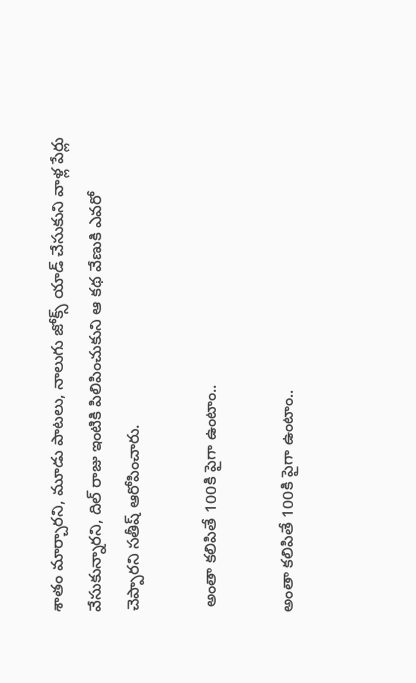శాతం మార్చారని, మూడు పాటలు, నాలుగు జోక్స్ యాడ్ చేసుకుని వాళ్ల పేర్లు వేసుకున్నారని, దిల్ రాజు ఇంటికి పిలిపించుకుని ఆ కథ వేణుకి ఎవరో చెప్పారని సతీష్ ఆరోపించారు.

 అంతా కలిపితే 100కి పైగా ఉంటాం..

అంతా కలిపితే 100కి పైగా ఉంటాం..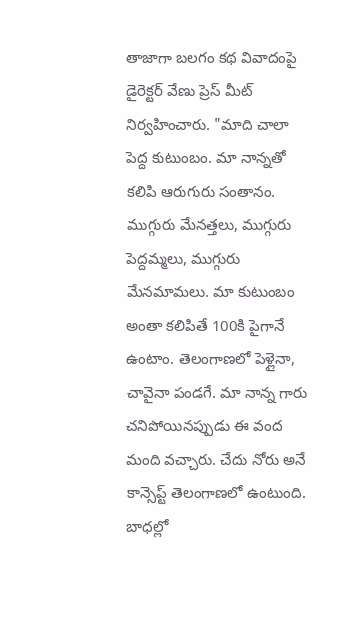తాజాగా బలగం కథ వివాదంపై డైరెక్టర్ వేణు ప్రెస్ మీట్ నిర్వహించారు. "మాది చాలా పెద్ద కుటుంబం. మా నాన్నతో కలిపి ఆరుగురు సంతానం. ముగ్గురు మేనత్తలు, ముగ్గురు పెద్దమ్మలు, ముగ్గురు మేనమామలు. మా కుటుంబం అంతా కలిపితే 100కి పైగానే ఉంటాం. తెలంగాణలో పెళ్లైనా, చావైనా పండగే. మా నాన్న గారు చనిపోయినప్పుడు ఈ వంద మంది వచ్చారు. చేదు నోరు అనే కాన్సెప్ట్ తెలంగాణలో ఉంటుంది. బాధల్లో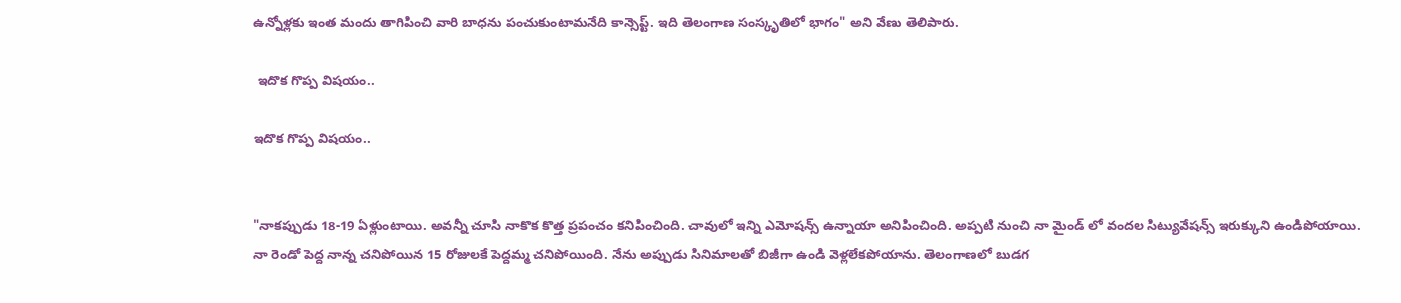ఉన్నోళ్లకు ఇంత మందు తాగిపించి వారి బాధను పంచుకుంటామనేది కాన్సెప్ట్. ఇది తెలంగాణ సంస్కృతిలో భాగం" అని వేణు తెలిపారు.

 ఇదొక గొప్ప విషయం..

ఇదొక గొప్ప విషయం..


"నాకప్పుడు 18-19 ఏళ్లుంటాయి. అవన్నీ చూసి నాకొక కొత్త ప్రపంచం కనిపించింది. చావులో ఇన్ని ఎమోషన్స్ ఉన్నాయా అనిపించింది. అప్పటి నుంచి నా మైండ్ లో వందల సిట్యువేషన్స్ ఇరుక్కుని ఉండిపోయాయి. నా రెండో పెద్ద నాన్న చనిపోయిన 15 రోజులకే పెద్దమ్మ చనిపోయింది. నేను అప్పుడు సినిమాలతో బిజీగా ఉండి వెళ్లలేకపోయాను. తెలంగాణలో బుడగ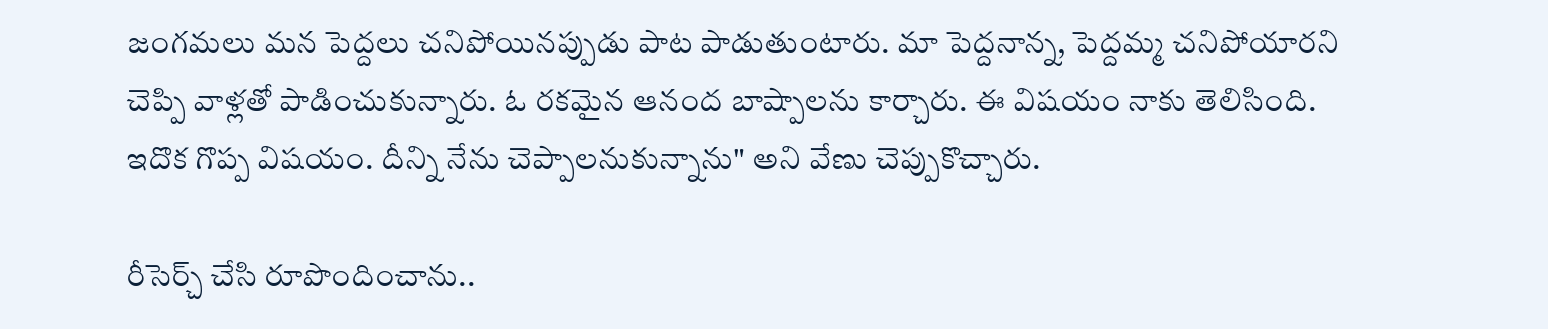జంగమలు మన పెద్దలు చనిపోయినప్పుడు పాట పాడుతుంటారు. మా పెద్దనాన్న, పెద్దమ్మ చనిపోయారని చెప్పి వాళ్లతో పాడించుకున్నారు. ఓ రకమైన ఆనంద బాష్పాలను కార్చారు. ఈ విషయం నాకు తెలిసింది. ఇదొక గొప్ప విషయం. దీన్ని నేను చెప్పాలనుకున్నాను" అని వేణు చెప్పుకొచ్చారు.

రీసెర్చ్ చేసి రూపొందించాను..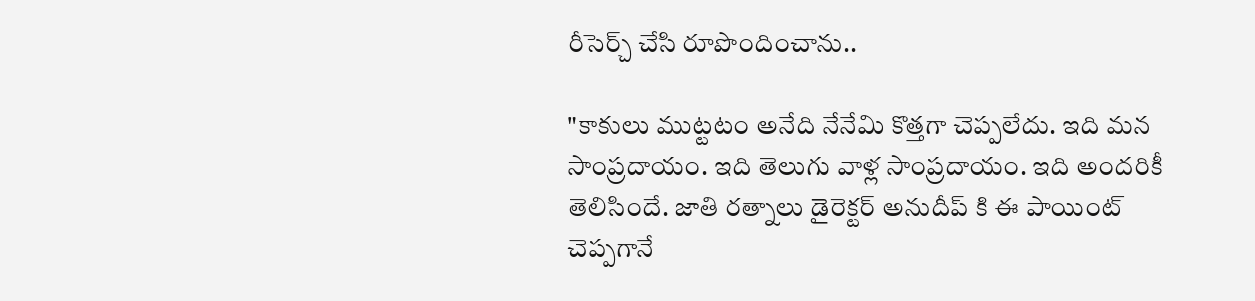రీసెర్చ్ చేసి రూపొందించాను..

"కాకులు ముట్టటం అనేది నేనేమి కొత్తగా చెప్పలేదు. ఇది మన సాంప్రదాయం. ఇది తెలుగు వాళ్ల సాంప్రదాయం. ఇది అందరికీ తెలిసిందే. జాతి రత్నాలు డైరెక్టర్ అనుదీప్ కి ఈ పాయింట్ చెప్పగానే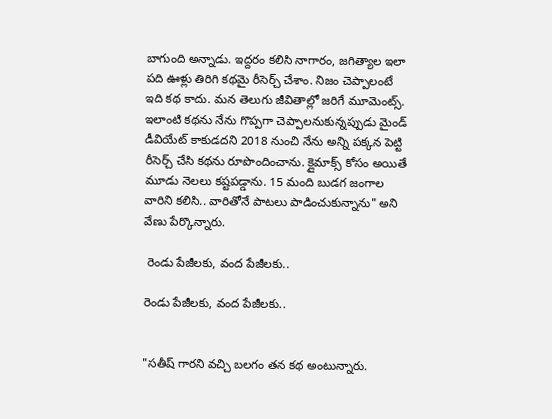బాగుంది అన్నాడు. ఇద్దరం కలిసి నాగారం, జగిత్యాల ఇలా పది ఊళ్లు తిరిగి కథమై రీసెర్చ్ చేశాం. నిజం చెప్పాలంటే ఇది కథ కాదు. మన తెలుగు జీవితాల్లో జరిగే మూమెంట్స్. ఇలాంటి కథను నేను గొప్పగా చెప్పాలనుకున్నప్పుడు మైండ్ డీవియేట్ కాకుడదని 2018 నుంచి నేను అన్ని పక్కన పెట్టి రీసెర్చ్ చేసి కథను రూపొందించాను. క్లైమాక్స్ కోసం అయితే మూడు నెలలు కష్టపడ్డాను. 15 మంది బుడగ జంగాల వారిని కలిసి.. వారితోనే పాటలు పాడించుకున్నాను" అని వేణు పేర్కొన్నారు.

 రెండు పేజీలకు, వంద పేజీలకు..

రెండు పేజీలకు, వంద పేజీలకు..


"సతీష్ గారని వచ్చి బలగం తన కథ అంటున్నారు.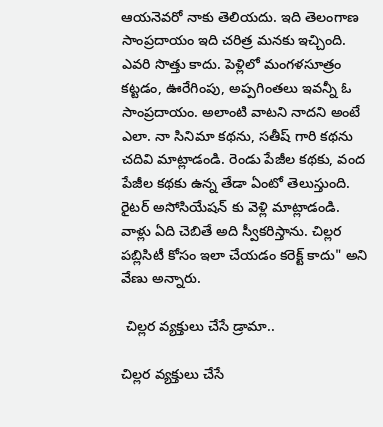ఆయనెవరో నాకు తెలియదు. ఇది తెలంగాణ సాంప్రదాయం ఇది చరిత్ర మనకు ఇచ్చింది. ఎవరి సొత్తు కాదు. పెళ్లిలో మంగళసూత్రం కట్టడం, ఊరేగింపు, అప్పగింతలు ఇవన్నీ ఓ సాంప్రదాయం. అలాంటి వాటని నాదని అంటే ఎలా. నా సినిమా కథను, సతీష్ గారి కథను చదివి మాట్లాడండి. రెండు పేజీల కథకు, వంద పేజీల కథకు ఉన్న తేడా ఏంటో తెలుస్తుంది. రైటర్ అసోసియేషన్ కు వెళ్లి మాట్లాడండి. వాళ్లు ఏది చెబితే అది స్వీకరిస్తాను. చిల్లర పబ్లిసిటీ కోసం ఇలా చేయడం కరెక్ట్ కాదు" అని వేణు అన్నారు.

 చిల్లర వ్యక్తులు చేసే డ్రామా..

చిల్లర వ్యక్తులు చేసే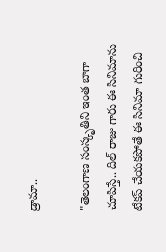డ్రామా..

"తెలంగాణ సంస్కృతిని ఇంత బాగా చూపిస్తే.. దిల్ రాజు గారు ఈ సినిమాను టేకప్ చేయకపోతే ఈ సినిమా గురించి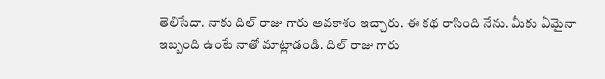తెలిసేదా. నాకు దిల్ రాజు గారు అవకాశం ఇచ్చారు. ఈ కథ రాసింది నేను. మీకు ఏమైనా ఇబ్బంది ఉంటే నాతో మాట్లాడండి. దిల్ రాజు గారు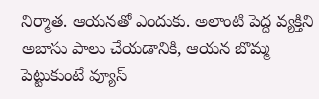నిర్మాత. ఆయనతో ఎందుకు. అలాంటి పెద్ద వ్యక్తిని అబాసు పాలు చేయడానికి, ఆయన బొమ్మ పెట్టుకుంటే వ్యూస్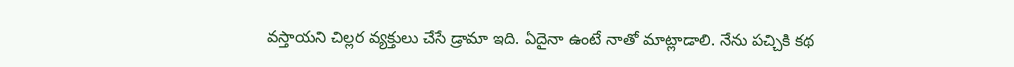వస్తాయని చిల్లర వ్యక్తులు చేసే డ్రామా ఇది. ఏదైనా ఉంటే నాతో మాట్లాడాలి. నేను పచ్చికి కథ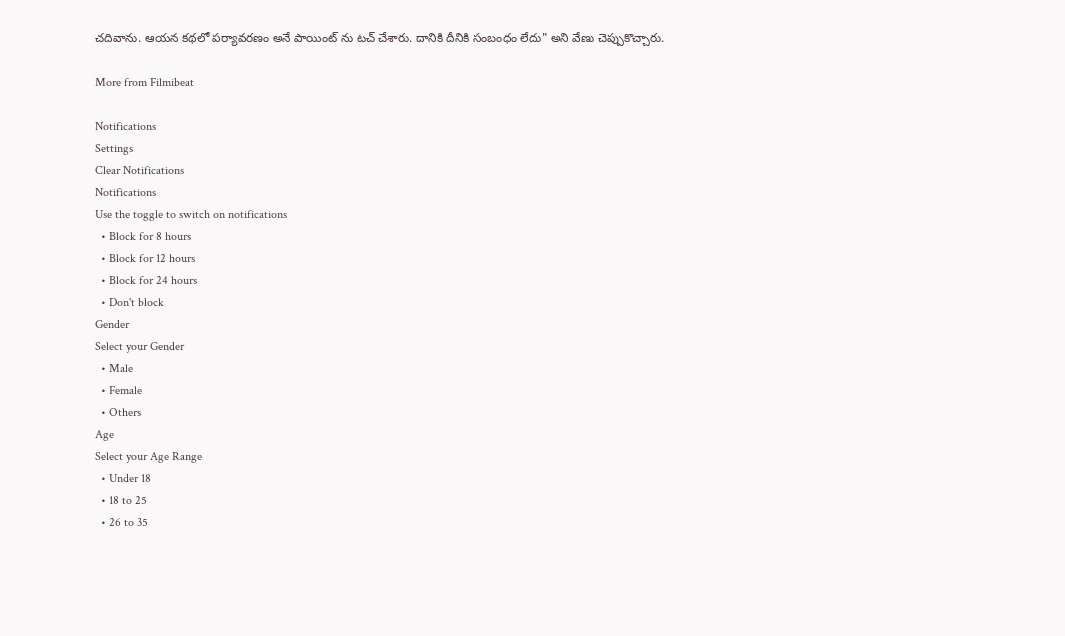చదివాను. ఆయన కథలో పర్యావరణం అనే పాయింట్ ను టచ్ చేశారు. దానికి దీనికి సంబంధం లేదు" అని వేణు చెప్పుకొచ్చారు.

More from Filmibeat

Notifications
Settings
Clear Notifications
Notifications
Use the toggle to switch on notifications
  • Block for 8 hours
  • Block for 12 hours
  • Block for 24 hours
  • Don't block
Gender
Select your Gender
  • Male
  • Female
  • Others
Age
Select your Age Range
  • Under 18
  • 18 to 25
  • 26 to 35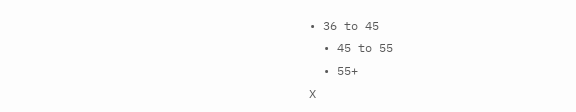• 36 to 45
  • 45 to 55
  • 55+
X